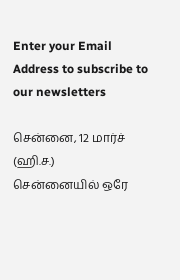Enter your Email Address to subscribe to our newsletters

சென்னை, 12 மார்ச் (ஹி.ச.)
சென்னையில் ஒரே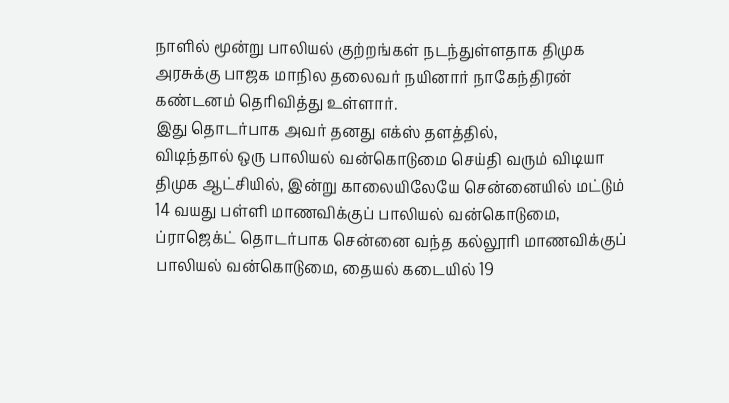நாளில் மூன்று பாலியல் குற்றங்கள் நடந்துள்ளதாக திமுக அரசுக்கு பாஜக மாநில தலைவர் நயினார் நாகேந்திரன் கண்டனம் தெரிவித்து உள்ளார்.
இது தொடர்பாக அவர் தனது எக்ஸ் தளத்தில்,
விடிந்தால் ஒரு பாலியல் வன்கொடுமை செய்தி வரும் விடியா திமுக ஆட்சியில், இன்று காலையிலேயே சென்னையில் மட்டும் 14 வயது பள்ளி மாணவிக்குப் பாலியல் வன்கொடுமை, ப்ராஜெக்ட் தொடர்பாக சென்னை வந்த கல்லூரி மாணவிக்குப் பாலியல் வன்கொடுமை, தையல் கடையில் 19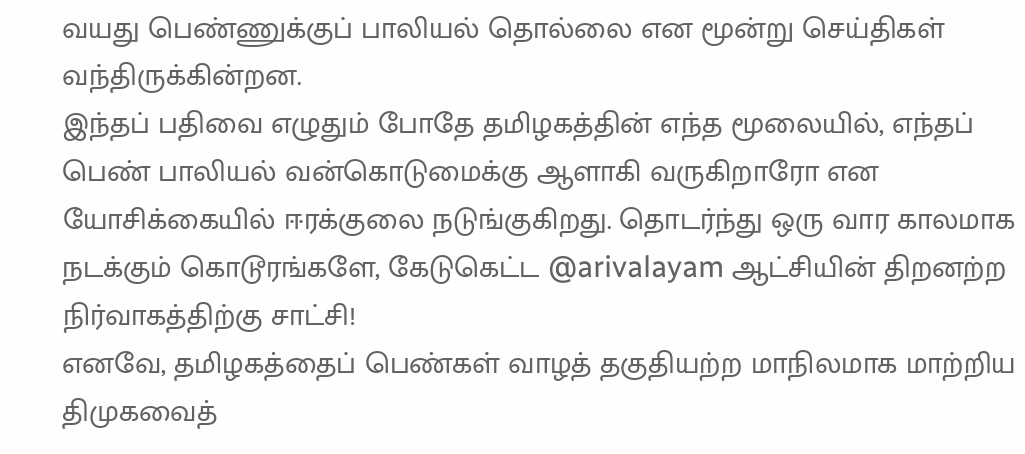வயது பெண்ணுக்குப் பாலியல் தொல்லை என மூன்று செய்திகள் வந்திருக்கின்றன.
இந்தப் பதிவை எழுதும் போதே தமிழகத்தின் எந்த மூலையில், எந்தப் பெண் பாலியல் வன்கொடுமைக்கு ஆளாகி வருகிறாரோ என யோசிக்கையில் ஈரக்குலை நடுங்குகிறது. தொடர்ந்து ஒரு வார காலமாக நடக்கும் கொடூரங்களே, கேடுகெட்ட @arivalayam ஆட்சியின் திறனற்ற நிர்வாகத்திற்கு சாட்சி!
எனவே, தமிழகத்தைப் பெண்கள் வாழத் தகுதியற்ற மாநிலமாக மாற்றிய திமுகவைத்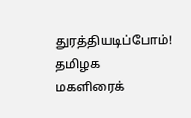துரத்தியடிப்போம்! தமிழக மகளிரைக்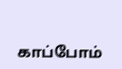காப்போம்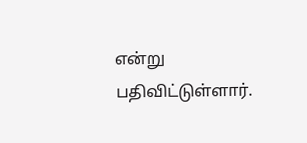என்று பதிவிட்டுள்ளார்.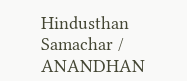Hindusthan Samachar / ANANDHAN